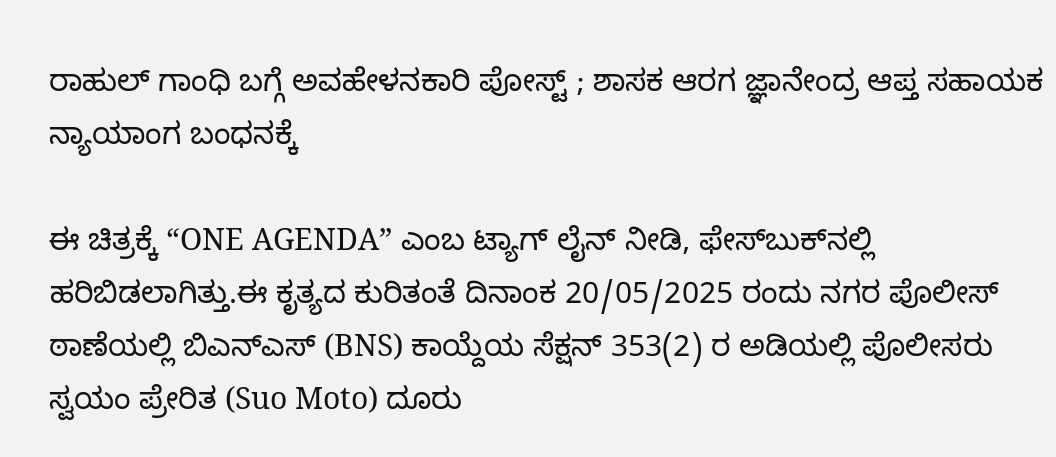ರಾಹುಲ್ ಗಾಂಧಿ ಬಗ್ಗೆ ಅವಹೇಳನಕಾರಿ ಪೋಸ್ಟ್ ; ಶಾಸಕ ಆರಗ ಜ್ಞಾನೇಂದ್ರ ಆಪ್ತ ಸಹಾಯಕ ನ್ಯಾಯಾಂಗ ಬಂಧನಕ್ಕೆ

ಈ ಚಿತ್ರಕ್ಕೆ “ONE AGENDA” ಎಂಬ ಟ್ಯಾಗ್ ಲೈನ್ ನೀಡಿ, ಫೇಸ್‌ಬುಕ್‌ನಲ್ಲಿ ಹರಿಬಿಡಲಾಗಿತ್ತು.ಈ ಕೃತ್ಯದ ಕುರಿತಂತೆ ದಿನಾಂಕ 20/05/2025 ರಂದು ನಗರ ಪೊಲೀಸ್ ಠಾಣೆಯಲ್ಲಿ ಬಿಎನ್‌ಎಸ್ (BNS) ಕಾಯ್ದೆಯ ಸೆಕ್ಷನ್ 353(2) ರ ಅಡಿಯಲ್ಲಿ ಪೊಲೀಸರು ಸ್ವಯಂ ಪ್ರೇರಿತ (Suo Moto) ದೂರು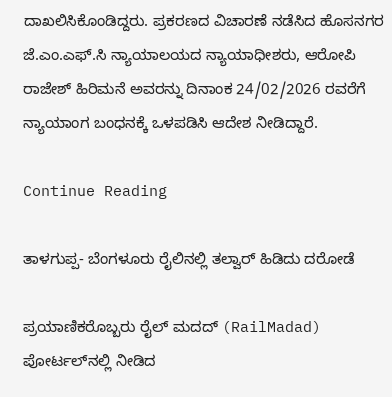ದಾಖಲಿಸಿಕೊಂಡಿದ್ದರು. ಪ್ರಕರಣದ ವಿಚಾರಣೆ ನಡೆಸಿದ ಹೊಸನಗರ ಜೆ.ಎಂ.ಎಫ್.ಸಿ ನ್ಯಾಯಾಲಯದ ನ್ಯಾಯಾಧೀಶರು, ಆರೋಪಿ ರಾಜೇಶ್ ಹಿರಿಮನೆ ಅವರನ್ನು ದಿನಾಂಕ 24/02/2026 ರವರೆಗೆ ನ್ಯಾಯಾಂಗ ಬಂಧನಕ್ಕೆ ಒಳಪಡಿಸಿ ಆದೇಶ ನೀಡಿದ್ದಾರೆ.

Continue Reading

ತಾಳಗುಪ್ಪ- ಬೆಂಗಳೂರು ರೈಲಿನಲ್ಲಿ ತಲ್ವಾರ್ ಹಿಡಿದು ದರೋಡೆ

ಪ್ರಯಾಣಿಕರೊಬ್ಬರು ರೈಲ್ ಮದದ್ (RailMadad) ಪೋರ್ಟಲ್‌ನಲ್ಲಿ ನೀಡಿದ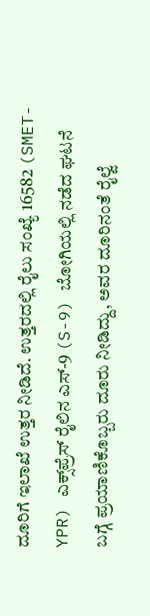ದೂರಿಗೆ ಇಲಾಖೆ ಉತ್ತರ ನೀಡಿದೆ. ಉತ್ತರದಲ್ಲಿ ರೈಲು ಸಂಖ್ಯೆ 16582 (SMET-YPR) ಎಕ್ಸ್‌ಪ್ರೆಸ್ ರೈಲಿನ ಎಸ್-9 (S-9) ಬೋಗಿಯಲ್ಲಿ ನಡೆದ ಘಟನೆ ಬಗ್ಗೆ ಪ್ರಯಾಣಿಕೊಬ್ಬರು ದೂರು ನೀಡಿದ್ದು, ಅವರ ದೂರಿನಂತೆ ರೈಲ್ವೆ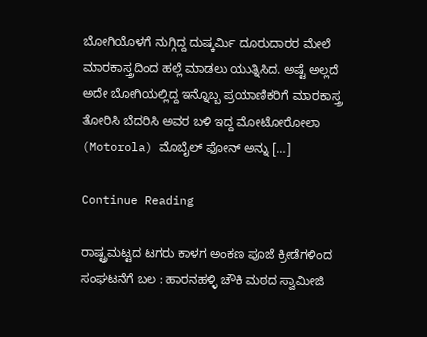ಬೋಗಿಯೊಳಗೆ ನುಗ್ಗಿದ್ದ ದುಷ್ಕರ್ಮಿ ದೂರುದಾರರ ಮೇಲೆ ಮಾರಕಾಸ್ತ್ರದಿಂದ ಹಲ್ಲೆ ಮಾಡಲು ಯುತ್ನಿಸಿದ. ಅಷ್ಟೆ ಅಲ್ಲದೆ ಅದೇ ಬೋಗಿಯಲ್ಲಿದ್ದ ಇನ್ನೊಬ್ಬ ಪ್ರಯಾಣಿಕರಿಗೆ ಮಾರಕಾಸ್ತ್ರ ತೋರಿಸಿ ಬೆದರಿಸಿ ಅವರ ಬಳಿ ಇದ್ದ ಮೋಟೋರೋಲಾ (Motorola) ಮೊಬೈಲ್ ಫೋನ್ ಅನ್ನು […]

Continue Reading

ರಾಷ್ಟ್ರಮಟ್ಟದ ಟಗರು ಕಾಳಗ ಅಂಕಣ ಪೂಜೆ ಕ್ರೀಡೆಗಳಿಂದ ಸಂಘಟನೆಗೆ ಬಲ : ಹಾರನಹಳ್ಳಿ ಚೌಕಿ ಮಠದ ಸ್ವಾಮೀಜಿ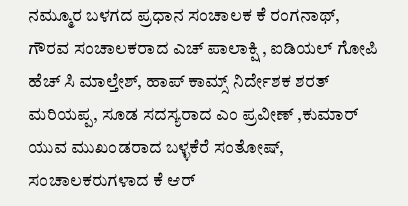ನಮ್ಮೂರ ಬಳಗದ ಪ್ರಧಾನ ಸಂಚಾಲಕ ಕೆ ರಂಗನಾಥ್, ಗೌರವ ಸಂಚಾಲಕರಾದ ಎಚ್ ಪಾಲಾಕ್ಷಿ , ಐಡಿಯಲ್ ಗೋಪಿ ಹೆಚ್ ಸಿ ಮಾಲ್ತೇಶ್, ಹಾಪ್ ಕಾಮ್ಸ್ ನಿರ್ದೇಶಕ ಶರತ್ ಮರಿಯಪ್ಪ, ಸೂಡ ಸದಸ್ಯರಾದ ಎಂ ಪ್ರವೀಣ್ ,ಕುಮಾರ್ ಯುವ ಮುಖಂಡರಾದ ಬಳ್ಳಕೆರೆ ಸಂತೋಷ್, ಸಂಚಾಲಕರುಗಳಾದ ಕೆ ಆರ್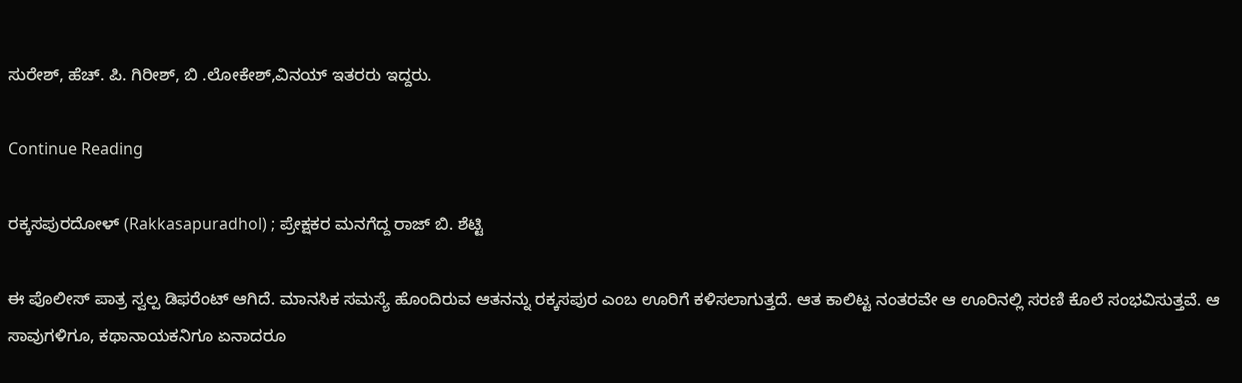ಸುರೇಶ್, ಹೆಚ್. ಪಿ. ಗಿರೀಶ್, ಬಿ .ಲೋಕೇಶ್,ವಿನಯ್ ಇತರರು ಇದ್ದರು.

Continue Reading

ರಕ್ಕಸಪುರದೋಳ್ (Rakkasapuradhol) ; ಪ್ರೇಕ್ಷಕರ ಮನಗೆದ್ದ ರಾಜ್ ಬಿ. ಶೆಟ್ಟಿ

ಈ ಪೊಲೀಸ್ ಪಾತ್ರ ಸ್ವಲ್ಪ ಡಿಫರೆಂಟ್ ಆಗಿದೆ. ಮಾನಸಿಕ ಸಮಸ್ಯೆ ಹೊಂದಿರುವ ಆತನನ್ನು ರಕ್ಕಸಪುರ ಎಂಬ ಊರಿಗೆ ಕಳಿಸಲಾಗುತ್ತದೆ. ಆತ ಕಾಲಿಟ್ಟ ನಂತರವೇ ಆ ಊರಿನಲ್ಲಿ ಸರಣಿ ಕೊಲೆ ಸಂಭವಿಸುತ್ತವೆ. ಆ ಸಾವುಗಳಿಗೂ, ಕಥಾನಾಯಕನಿಗೂ ಏನಾದರೂ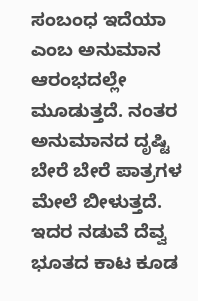ಸಂಬಂಧ ಇದೆಯಾ ಎಂಬ ಅನುಮಾನ ಆರಂಭದಲ್ಲೇ ಮೂಡುತ್ತದೆ. ನಂತರ ಅನುಮಾನದ ದೃಷ್ಟಿ ಬೇರೆ ಬೇರೆ ಪಾತ್ರಗಳ ಮೇಲೆ ಬೀಳುತ್ತದೆ. ಇದರ ನಡುವೆ ದೆವ್ವ ಭೂತದ ಕಾಟ ಕೂಡ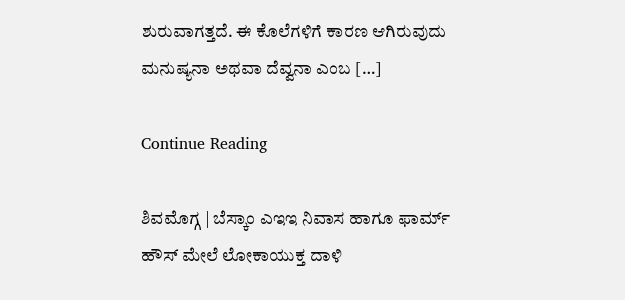ಶುರುವಾಗತ್ತದೆ. ಈ ಕೊಲೆಗಳಿಗೆ ಕಾರಣ ಆಗಿರುವುದು ಮನುಷ್ಯನಾ ಅಥವಾ ದೆವ್ವನಾ ಎಂಬ […]

Continue Reading

ಶಿವಮೊಗ್ಗ | ಬೆಸ್ಕಾಂ ಎಇಇ ನಿವಾಸ ಹಾಗೂ ಫಾರ್ಮ್ ಹೌಸ್ ಮೇಲೆ ಲೋಕಾಯುಕ್ತ ದಾಳಿ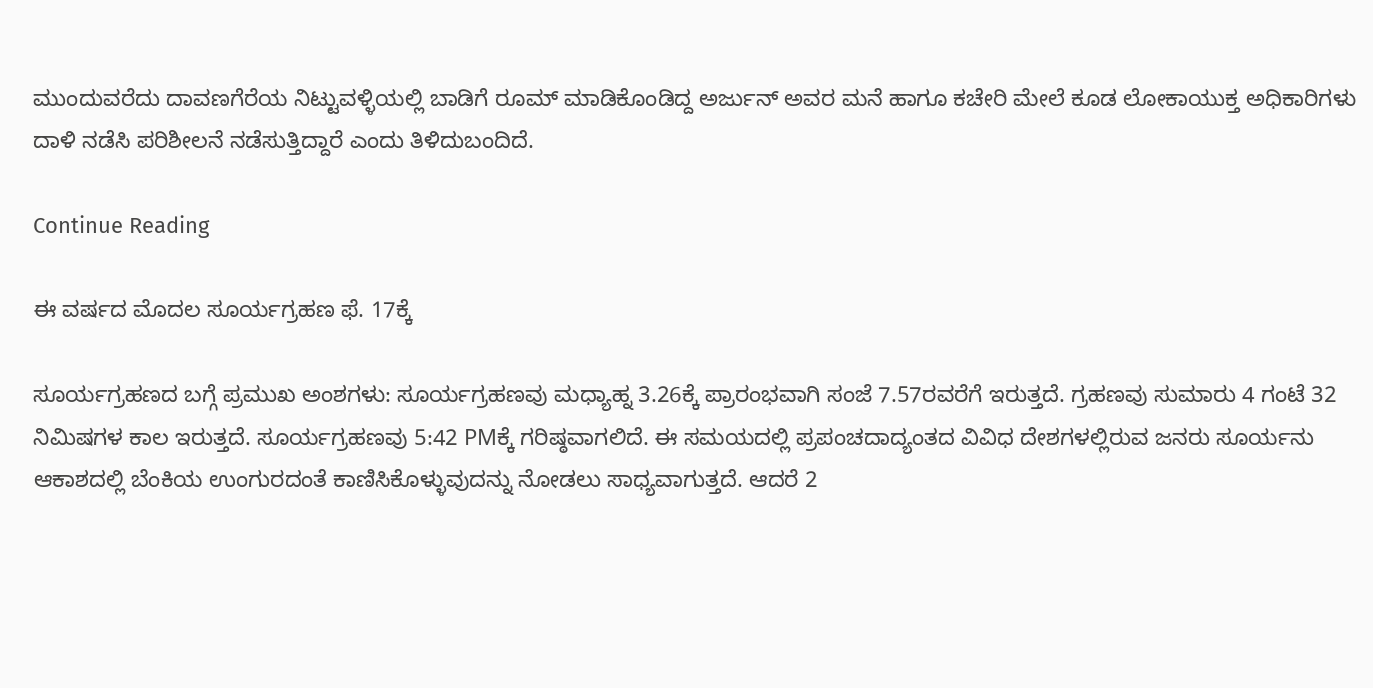ಮುಂದುವರೆದು ದಾವಣಗೆರೆಯ ನಿಟ್ಟುವಳ್ಳಿಯಲ್ಲಿ ಬಾಡಿಗೆ ರೂಮ್ ಮಾಡಿಕೊಂಡಿದ್ದ ಅರ್ಜುನ್ ಅವರ ಮನೆ ಹಾಗೂ ಕಚೇರಿ ಮೇಲೆ ಕೂಡ ಲೋಕಾಯುಕ್ತ ಅಧಿಕಾರಿಗಳು ದಾಳಿ ನಡೆಸಿ ಪರಿಶೀಲನೆ ನಡೆಸುತ್ತಿದ್ದಾರೆ ಎಂದು ತಿಳಿದುಬಂದಿದೆ.

Continue Reading

ಈ ವರ್ಷದ ಮೊದಲ ಸೂರ್ಯಗ್ರಹಣ ಫೆ. 17ಕ್ಕೆ

ಸೂರ್ಯಗ್ರಹಣದ ಬಗ್ಗೆ ಪ್ರಮುಖ ಅಂಶಗಳು: ಸೂರ್ಯಗ್ರಹಣವು ಮಧ್ಯಾಹ್ನ 3.26ಕ್ಕೆ ಪ್ರಾರಂಭವಾಗಿ ಸಂಜೆ 7.57ರವರೆಗೆ ಇರುತ್ತದೆ. ಗ್ರಹಣವು ಸುಮಾರು 4 ಗಂಟೆ 32 ನಿಮಿಷಗಳ ಕಾಲ ಇರುತ್ತದೆ. ಸೂರ್ಯಗ್ರಹಣವು 5:42 PMಕ್ಕೆ ಗರಿಷ್ಠವಾಗಲಿದೆ. ಈ ಸಮಯದಲ್ಲಿ ಪ್ರಪಂಚದಾದ್ಯಂತದ ವಿವಿಧ ದೇಶಗಳಲ್ಲಿರುವ ಜನರು ಸೂರ್ಯನು ಆಕಾಶದಲ್ಲಿ ಬೆಂಕಿಯ ಉಂಗುರದಂತೆ ಕಾಣಿಸಿಕೊಳ್ಳುವುದನ್ನು ನೋಡಲು ಸಾಧ್ಯವಾಗುತ್ತದೆ. ಆದರೆ 2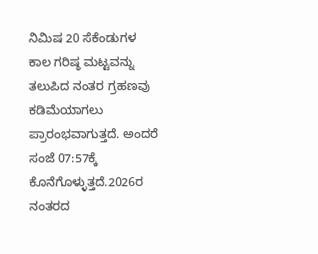ನಿಮಿಷ 20 ಸೆಕೆಂಡುಗಳ ಕಾಲ ಗರಿಷ್ಠ ಮಟ್ಟವನ್ನು ತಲುಪಿದ ನಂತರ ಗ್ರಹಣವು ಕಡಿಮೆಯಾಗಲು ಪ್ರಾರಂಭವಾಗುತ್ತದೆ. ಅಂದರೆ ಸಂಜೆ 07:57ಕ್ಕೆ ಕೊನೆಗೊಳ್ಳುತ್ತದೆ.2026ರ ನಂತರದ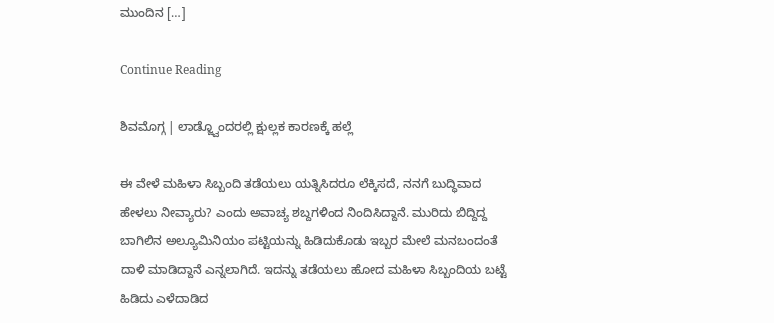ಮುಂದಿನ […]

Continue Reading

ಶಿವಮೊಗ್ಗ | ಲಾಡ್ಜ್ವೊಂದರಲ್ಲಿ ಕ್ಷುಲ್ಲಕ ಕಾರಣಕ್ಕೆ ಹಲ್ಲೆ

ಈ ವೇಳೆ ಮಹಿಳಾ ಸಿಬ್ಬಂದಿ ತಡೆಯಲು ಯತ್ನಿಸಿದರೂ ಲೆಕ್ಕಿಸದೆ, ನನಗೆ ಬುದ್ಧಿವಾದ ಹೇಳಲು ನೀವ್ಯಾರು? ಎಂದು ಅವಾಚ್ಯ ಶಬ್ದಗಳಿಂದ ನಿಂದಿಸಿದ್ದಾನೆ. ಮುರಿದು ಬಿದ್ದಿದ್ದ ಬಾಗಿಲಿನ ಅಲ್ಯೂಮಿನಿಯಂ ಪಟ್ಟಿಯನ್ನು ಹಿಡಿದುಕೊಡು ಇಬ್ಬರ ಮೇಲೆ ಮನಬಂದಂತೆ ದಾಳಿ ಮಾಡಿದ್ದಾನೆ ಎನ್ನಲಾಗಿದೆ. ಇದನ್ನು ತಡೆಯಲು ಹೋದ ಮಹಿಳಾ ಸಿಬ್ಬಂದಿಯ ಬಟ್ಟೆ ಹಿಡಿದು ಎಳೆದಾಡಿದ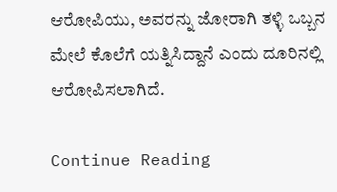ಆರೋಪಿಯು, ಅವರನ್ನು ಜೋರಾಗಿ ತಳ್ಳಿ ಒಬ್ಬನ ಮೇಲೆ ಕೊಲೆಗೆ ಯತ್ನಿಸಿದ್ದಾನೆ ಎಂದು ದೂರಿನಲ್ಲಿ ಆರೋಪಿಸಲಾಗಿದೆ.

Continue Reading